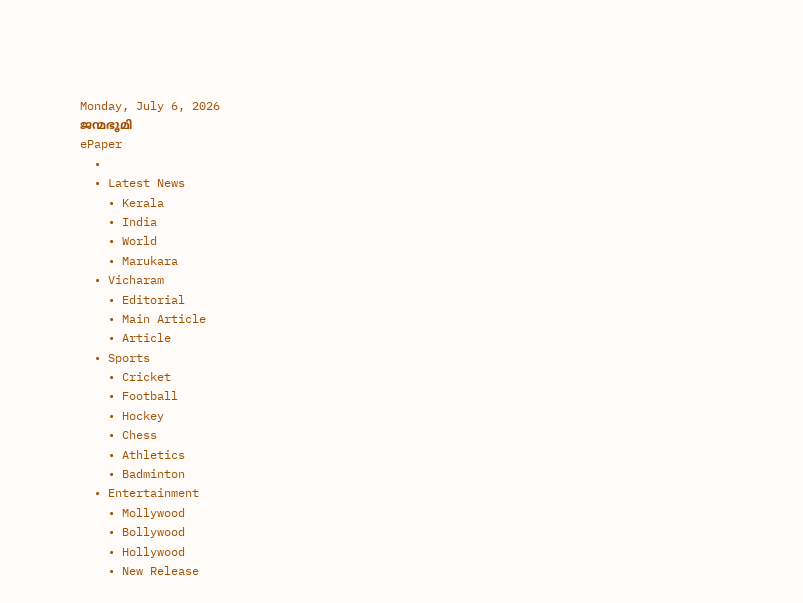Monday, July 6, 2026
ജന്മഭൂമി
ePaper
  •
  • Latest News
    • Kerala
    • India
    • World
    • Marukara
  • Vicharam
    • Editorial
    • Main Article
    • Article
  • Sports
    • Cricket
    • Football
    • Hockey
    • Chess
    • Athletics
    • Badminton
  • Entertainment
    • Mollywood
    • Bollywood
    • Hollywood
    • New Release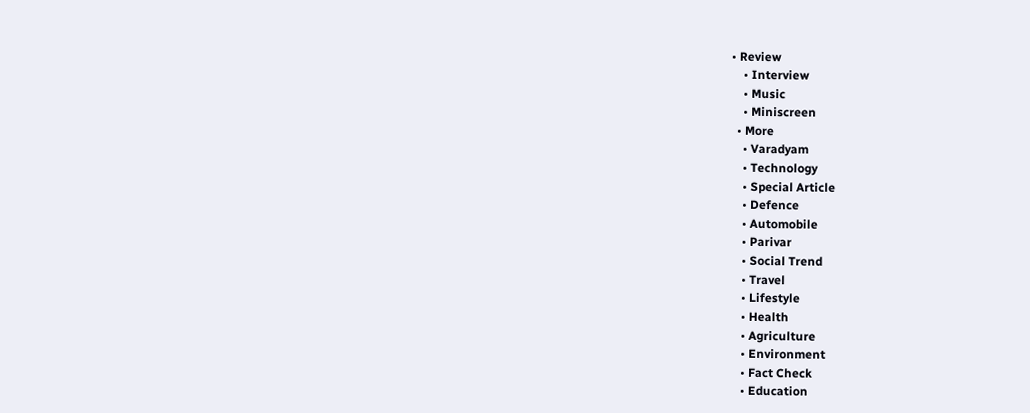• Review
    • Interview
    • Music
    • Miniscreen
  • More
    • Varadyam
    • Technology
    • Special Article
    • Defence
    • Automobile
    • Parivar
    • Social Trend
    • Travel
    • Lifestyle
    • Health
    • Agriculture
    • Environment
    • Fact Check
    • Education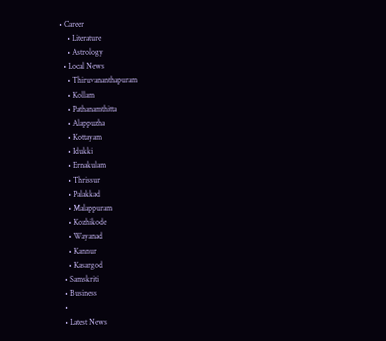• Career
    • Literature
    • Astrology
  • Local News
    • Thiruvananthapuram
    • Kollam
    • Pathanamthitta
    • Alappuzha
    • Kottayam
    • Idukki
    • Ernakulam
    • Thrissur
    • Palakkad
    • Malappuram
    • Kozhikode
    • Wayanad
    • Kannur
    • Kasargod
  • Samskriti
  • Business
  •
  • Latest News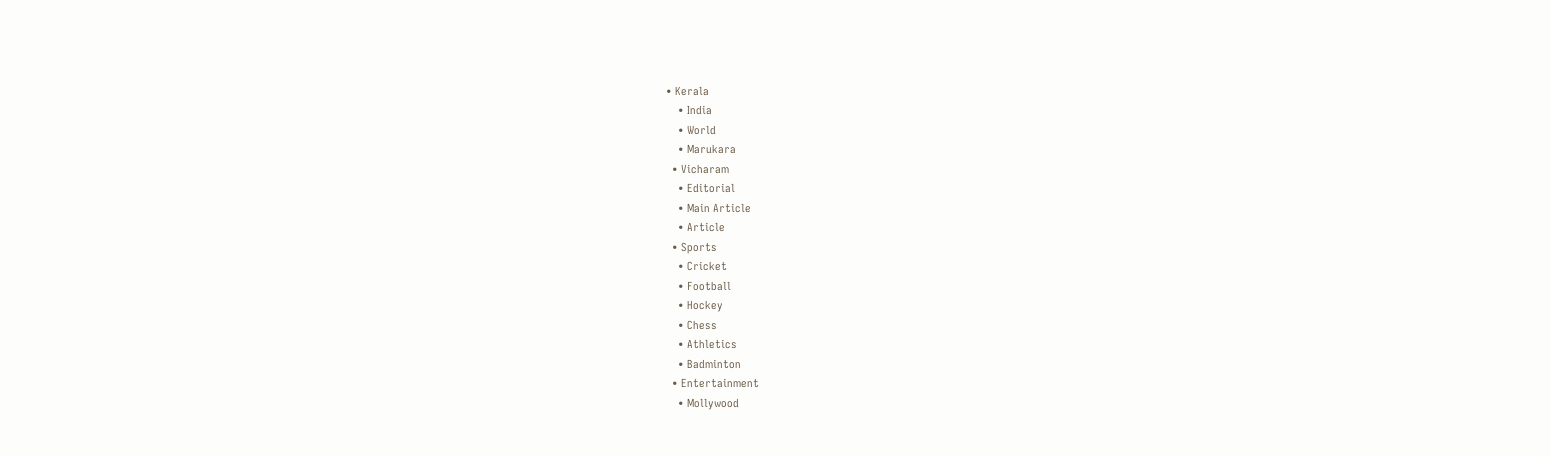• Kerala
    • India
    • World
    • Marukara
  • Vicharam
    • Editorial
    • Main Article
    • Article
  • Sports
    • Cricket
    • Football
    • Hockey
    • Chess
    • Athletics
    • Badminton
  • Entertainment
    • Mollywood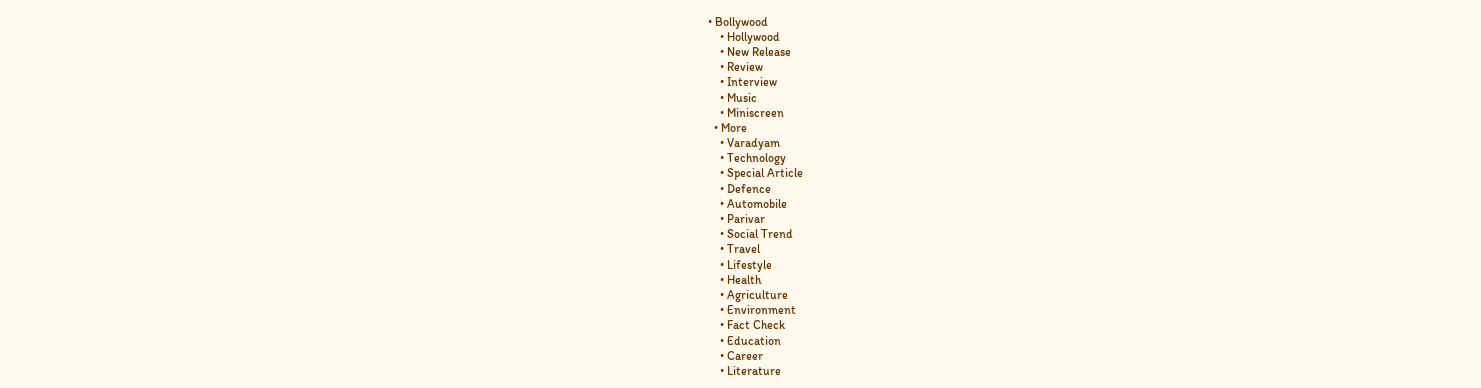• Bollywood
    • Hollywood
    • New Release
    • Review
    • Interview
    • Music
    • Miniscreen
  • More
    • Varadyam
    • Technology
    • Special Article
    • Defence
    • Automobile
    • Parivar
    • Social Trend
    • Travel
    • Lifestyle
    • Health
    • Agriculture
    • Environment
    • Fact Check
    • Education
    • Career
    • Literature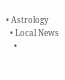• Astrology
  • Local News
    •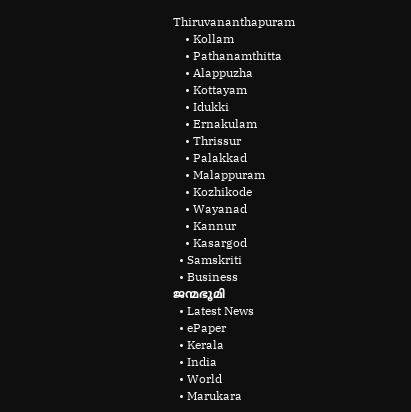Thiruvananthapuram
    • Kollam
    • Pathanamthitta
    • Alappuzha
    • Kottayam
    • Idukki
    • Ernakulam
    • Thrissur
    • Palakkad
    • Malappuram
    • Kozhikode
    • Wayanad
    • Kannur
    • Kasargod
  • Samskriti
  • Business
ജന്മഭൂമി
  • Latest News
  • ePaper
  • Kerala
  • India
  • World
  • Marukara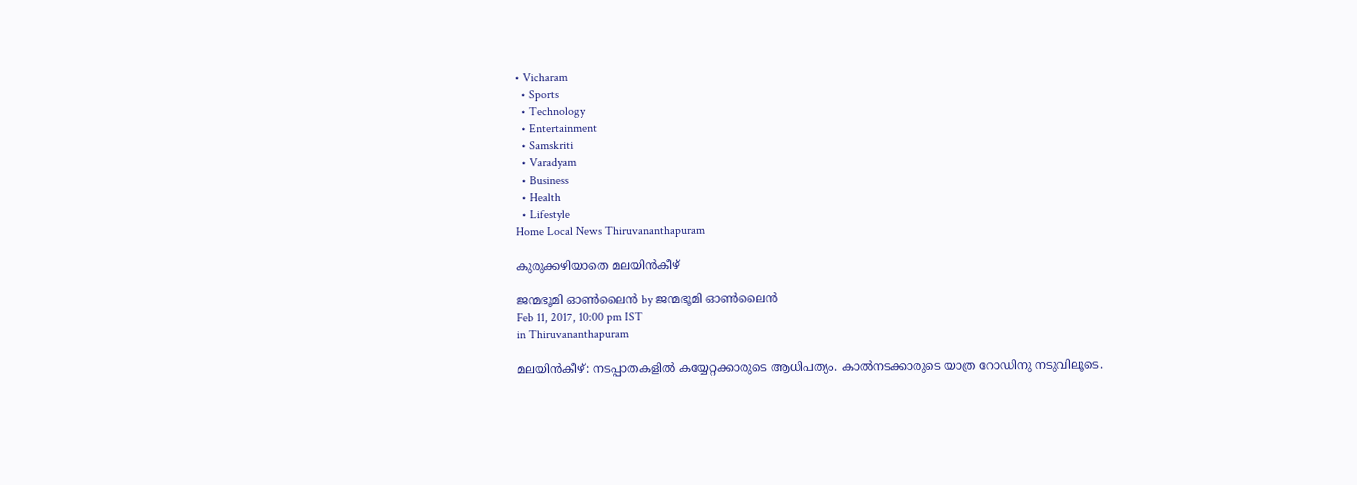• Vicharam
  • Sports
  • Technology
  • Entertainment
  • Samskriti
  • Varadyam
  • Business
  • Health
  • Lifestyle
Home Local News Thiruvananthapuram

കുരുക്കഴിയാതെ മലയിന്‍കീഴ്

ജന്മഭൂമി ഓണ്‍ലൈന്‍ by ജന്മഭൂമി ഓണ്‍ലൈന്‍
Feb 11, 2017, 10:00 pm IST
in Thiruvananthapuram

മലയിന്‍കീഴ്: നടപ്പാതകളില്‍ കയ്യേറ്റക്കാരുടെ ആധിപത്യം. കാല്‍നടക്കാരുടെ യാത്ര റോഡിനു നടുവിലൂടെ.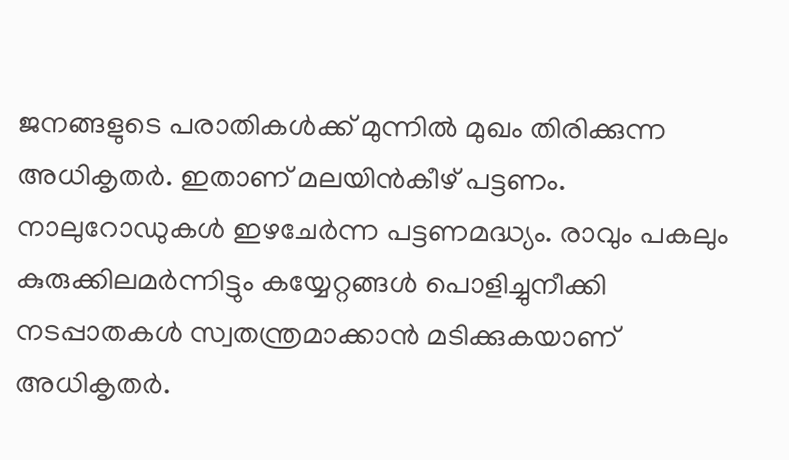ജനങ്ങളുടെ പരാതികള്‍ക്ക് മുന്നില്‍ മുഖം തിരിക്കുന്ന അധികൃതര്‍. ഇതാണ് മലയിന്‍കീഴ് പട്ടണം. നാലുറോഡുകള്‍ ഇഴചേര്‍ന്ന പട്ടണമദ്ധ്യം. രാവും പകലും കുരുക്കിലമര്‍ന്നിട്ടും കയ്യേറ്റങ്ങള്‍ പൊളിച്ചുനീക്കി നടപ്പാതകള്‍ സ്വതന്ത്രമാക്കാന്‍ മടിക്കുകയാണ് അധികൃതര്‍.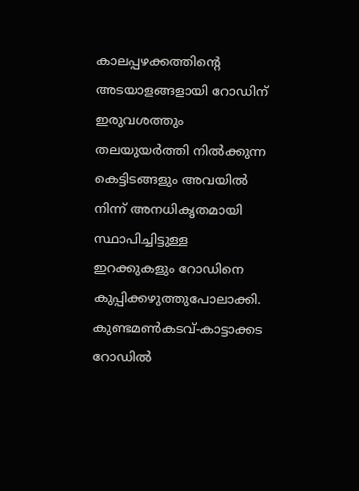കാലപ്പഴക്കത്തിന്റെ അടയാളങ്ങളായി റോഡിന് ഇരുവശത്തും തലയുയര്‍ത്തി നില്‍ക്കുന്ന കെട്ടിടങ്ങളും അവയില്‍ നിന്ന് അനധികൃതമായി സ്ഥാപിച്ചിട്ടുള്ള ഇറക്കുകളും റോഡിനെ കുപ്പിക്കഴുത്തുപോലാക്കി. കുണ്ടമണ്‍കടവ്-കാട്ടാക്കട റോഡില്‍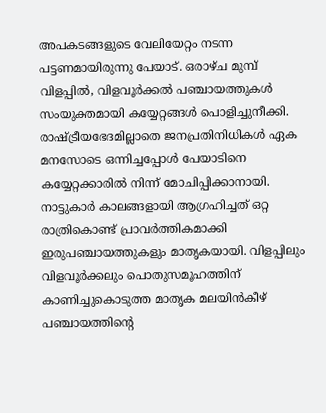അപകടങ്ങളുടെ വേലിയേറ്റം നടന്ന പട്ടണമായിരുന്നു പേയാട്. ഒരാഴ്ച മുമ്പ് വിളപ്പില്‍, വിളവൂര്‍ക്കല്‍ പഞ്ചായത്തുകള്‍ സംയുക്തമായി കയ്യേറ്റങ്ങള്‍ പൊളിച്ചുനീക്കി. രാഷ്‌ട്രീയഭേദമില്ലാതെ ജനപ്രതിനിധികള്‍ ഏക മനസോടെ ഒന്നിച്ചപ്പോള്‍ പേയാടിനെ കയ്യേറ്റക്കാരില്‍ നിന്ന് മോചിപ്പിക്കാനായി. നാട്ടുകാര്‍ കാലങ്ങളായി ആഗ്രഹിച്ചത് ഒറ്റ രാത്രികൊണ്ട് പ്രാവര്‍ത്തികമാക്കി ഇരുപഞ്ചായത്തുകളും മാതൃകയായി. വിളപ്പിലും വിളവൂര്‍ക്കലും പൊതുസമൂഹത്തിന് കാണിച്ചുകൊടുത്ത മാതൃക മലയിന്‍കീഴ് പഞ്ചായത്തിന്റെ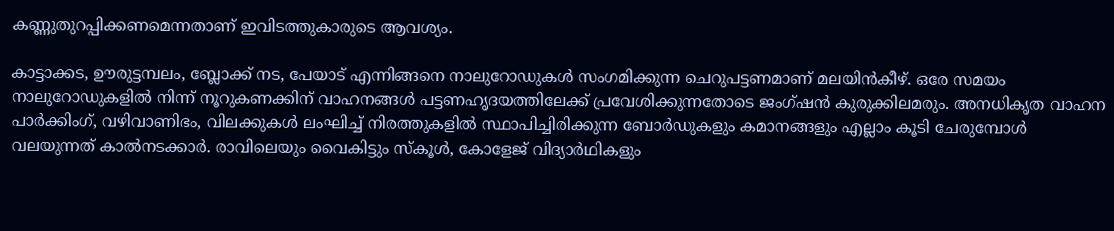കണ്ണുതുറപ്പിക്കണമെന്നതാണ് ഇവിടത്തുകാരുടെ ആവശ്യം.

കാട്ടാക്കട, ഊരുട്ടമ്പലം, ബ്ലോക്ക് നട, പേയാട് എന്നിങ്ങനെ നാലുറോഡുകള്‍ സംഗമിക്കുന്ന ചെറുപട്ടണമാണ് മലയിന്‍കീഴ്. ഒരേ സമയം നാലുറോഡുകളില്‍ നിന്ന് നൂറുകണക്കിന് വാഹനങ്ങള്‍ പട്ടണഹൃദയത്തിലേക്ക് പ്രവേശിക്കുന്നതോടെ ജംഗ്ഷന്‍ കുരുക്കിലമരും. അനധികൃത വാഹന പാര്‍ക്കിംഗ്, വഴിവാണിഭം, വിലക്കുകള്‍ ലംഘിച്ച് നിരത്തുകളില്‍ സ്ഥാപിച്ചിരിക്കുന്ന ബോര്‍ഡുകളും കമാനങ്ങളും എല്ലാം കൂടി ചേരുമ്പോള്‍ വലയുന്നത് കാല്‍നടക്കാര്‍. രാവിലെയും വൈകിട്ടും സ്‌കൂള്‍, കോളേജ് വിദ്യാര്‍ഥികളും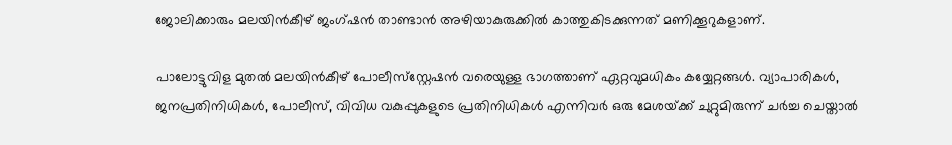ജോലിക്കാരും മലയിന്‍കീഴ് ജംഗ്ഷന്‍ താണ്ടാന്‍ അഴിയാകുരുക്കില്‍ കാത്തുകിടക്കുന്നത് മണിക്കൂറുകളാണ്.

പാലോട്ടുവിള മുതല്‍ മലയിന്‍കീഴ് പോലീസ്‌സ്റ്റേഷന്‍ വരെയുള്ള ഭാഗത്താണ് ഏറ്റവുമധികം കയ്യേറ്റങ്ങള്‍. വ്യാപാരികള്‍, ജനപ്രതിനിധികള്‍, പോലീസ്, വിവിധ വകുപ്പുകളുടെ പ്രതിനിധികള്‍ എന്നിവര്‍ ഒരു മേശയ്‌ക്ക് ചുറ്റുമിരുന്ന് ചര്‍ച്ച ചെയ്താല്‍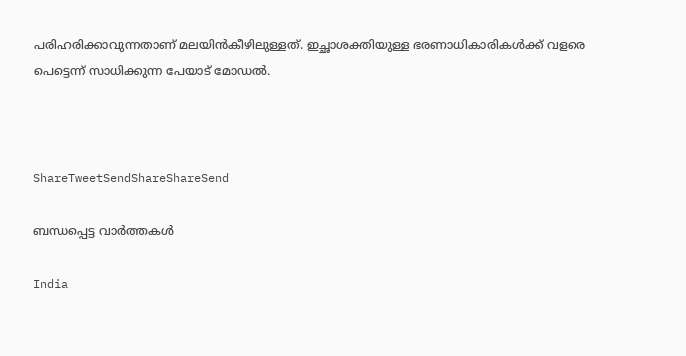പരിഹരിക്കാവുന്നതാണ് മലയിന്‍കീഴിലുള്ളത്. ഇച്ഛാശക്തിയുള്ള ഭരണാധികാരികള്‍ക്ക് വളരെ പെട്ടെന്ന് സാധിക്കുന്ന പേയാട് മോഡല്‍.



ShareTweetSendShareShareSend

ബന്ധപ്പെട്ട വാര്‍ത്തകള്‍

India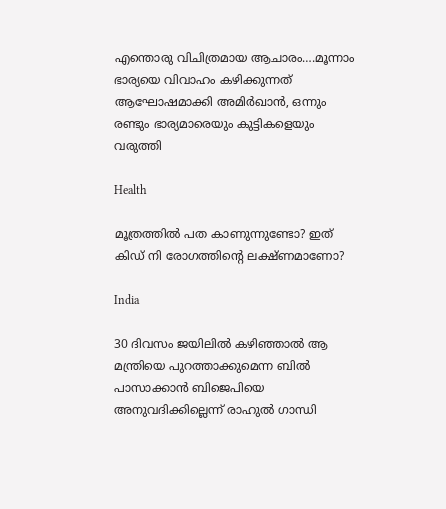എന്തൊരു വിചിത്രമായ ആചാരം….മൂന്നാം ഭാര്യയെ വിവാഹം കഴിക്കുന്നത് ആഘോഷമാക്കി അമിര്‍ഖാന്‍, ഒന്നും രണ്ടും ഭാര്യമാരെയും കുട്ടികളെയും വരുത്തി

Health

മൂത്രത്തില്‍ പത കാണുന്നുണ്ടോ? ഇത് കിഡ് നി രോഗത്തിന്റെ ലക്ഷ്ണമാണോ?

India

30 ദിവസം ജയിലില്‍ കഴിഞ്ഞാല്‍ ആ മന്ത്രിയെ പുറത്താക്കുമെന്ന ബില്‍ പാസാക്കാന്‍ ബിജെപിയെ അനുവദിക്കില്ലെന്ന് രാഹുല്‍ ഗാന്ധി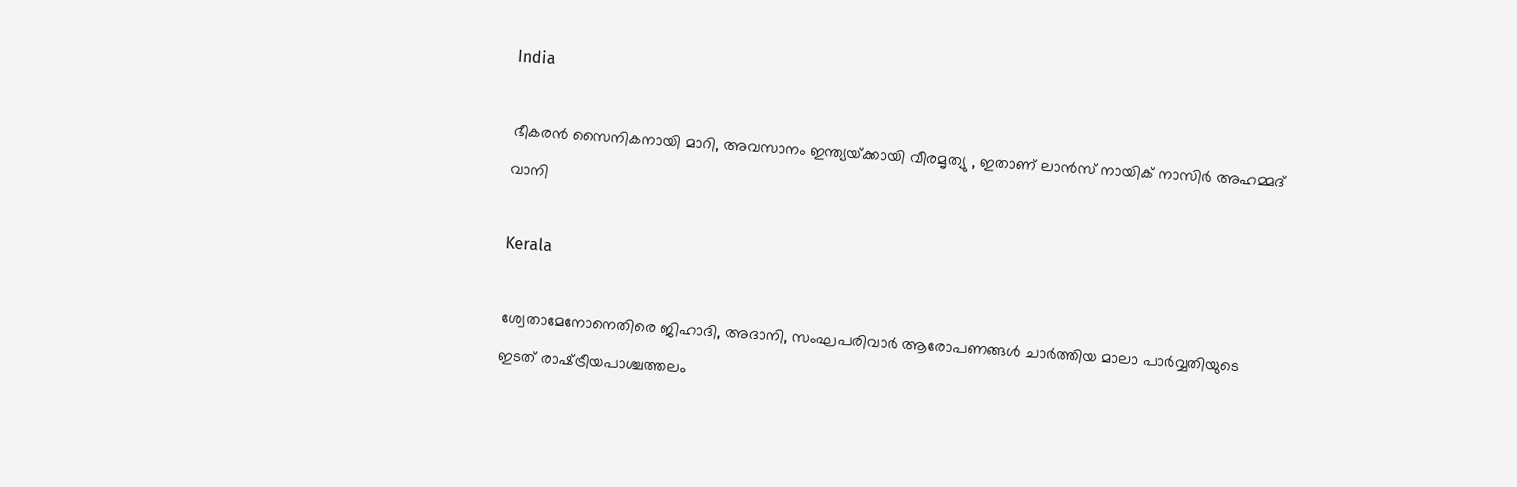India

ഭീകരന്‍ സൈനികനായി മാറി, അവസാനം ഇന്ത്യയ്‌ക്കായി വീരമൃത്യു , ഇതാണ് ലാന്‍സ് നായിക് നാസിര്‍ അഹമ്മദ് വാനി

Kerala

ശ്വേതാമേനോനെതിരെ ജിഹാദി, അദാനി, സംഘപരിവാര്‍ ആരോപണങ്ങള്‍ ചാര്‍ത്തിയ മാലാ പാര്‍വ്വതിയുടെ ഇടത് രാഷ്‌ട്രീയപാശ്ചത്തലം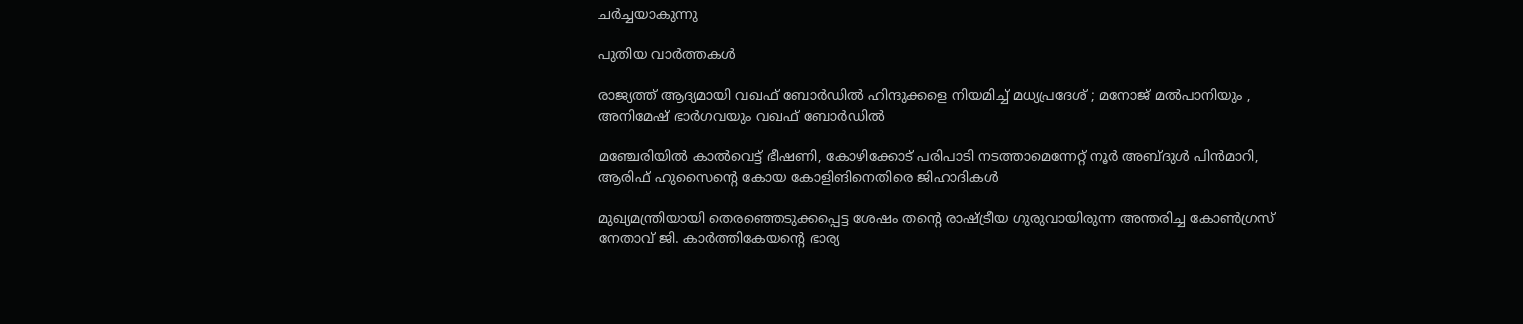ചര്‍ച്ചയാകുന്നു

പുതിയ വാര്‍ത്തകള്‍

രാജ്യത്ത് ആദ്യമായി വഖഫ് ബോർഡിൽ ഹിന്ദുക്കളെ നിയമിച്ച് മധ്യപ്രദേശ് ; മനോജ് മൽപാനിയും , അനിമേഷ് ഭാർഗവയും വഖഫ് ബോർഡിൽ

മഞ്ചേരിയില്‍ കാല്‍വെട്ട് ഭീഷണി, കോഴിക്കോട് പരിപാടി നടത്താമെന്നേറ്റ് നൂര്‍ അബ്ദുള്‍ പിന്‍മാറി, ആരിഫ് ഹുസൈന്റെ കോയ കോളിങിനെതിരെ ജിഹാദികള്‍

മുഖ്യമന്ത്രിയായി തെരഞ്ഞെടുക്കപ്പെട്ട ശേഷം തന്‍റെ രാഷ്ട്രീയ ഗുരുവായിരുന്ന അന്തരിച്ച കോണ്‍ഗ്രസ് നേതാവ് ജി. കാര്‍ത്തികേയന്‍റെ ഭാര്യ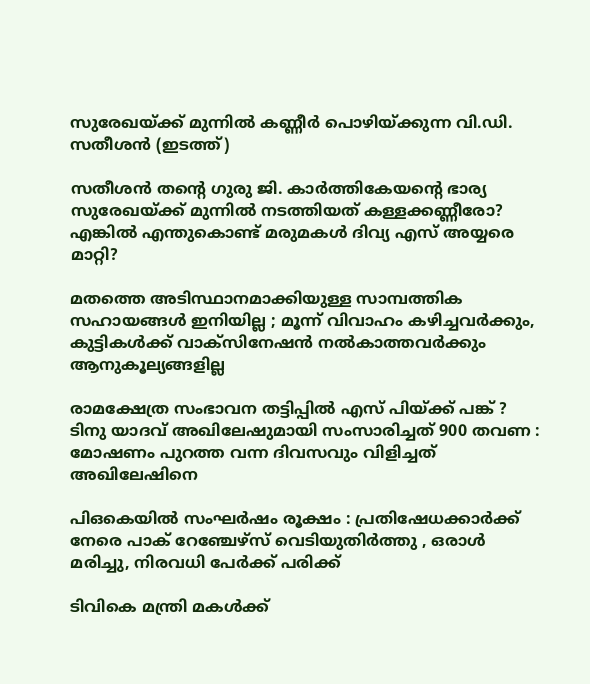സുരേഖയ്ക്ക് മുന്നില്‍ കണ്ണീര്‍ പൊഴിയ്ക്കുന്ന വി.ഡി. സതീശന്‍ (ഇടത്ത്)

സതീശന്‍ തന്റെ ഗുരു ജി. കാര്‍ത്തികേയന്റെ ഭാര്യ സുരേഖയ്‌ക്ക് മുന്നില്‍ നടത്തിയത് കള്ളക്കണ്ണീരോ? എങ്കില്‍ എന്തുകൊണ്ട് മരുമകള്‍ ദിവ്യ എസ് അയ്യരെ മാറ്റി?

മതത്തെ അടിസ്ഥാനമാക്കിയുള്ള സാമ്പത്തിക സഹായങ്ങൾ ഇനിയില്ല ; മൂന്ന് വിവാഹം കഴിച്ചവർക്കും, കുട്ടികൾക്ക് വാക്സിനേഷൻ നൽകാത്തവർക്കും ആനുകൂല്യങ്ങളില്ല

രാമക്ഷേത്ര സംഭാവന തട്ടിപ്പിൽ എസ് പിയ്‌ക്ക് പങ്ക് ?  ടിനു യാദവ് അഖിലേഷുമായി സംസാരിച്ചത് 900 തവണ : മോഷണം പുറത്ത വന്ന ദിവസവും വിളിച്ചത് അഖിലേഷിനെ

പി‌ഒ‌കെയിൽ സംഘർഷം രൂക്ഷം : പ്രതിഷേധക്കാർക്ക് നേരെ പാക് റേഞ്ചേഴ്‌സ് വെടിയുതിർത്തു , ഒരാൾ മരിച്ചു, നിരവധി പേർക്ക് പരിക്ക്

ടിവികെ മന്ത്രി മകള്‍ക്ക്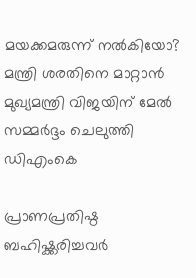മയക്കമരുന്ന് നല്‍കിയോ? മന്ത്രി ശരതിനെ മാറ്റാന്‍ മുഖ്യമന്ത്രി വിജയിന് മേല്‍ സമ്മര്‍ദ്ദം ചെലുത്തി ഡിഎംകെ

പ്രാണപ്രതിഷ്ഠ ബഹിഷ്ക്കരിച്ചവർ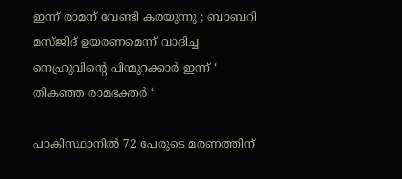ഇന്ന് രാമന് വേണ്ടി കരയുന്നു ; ബാബറി മസ്ജിദ് ഉയരണമെന്ന് വാദിച്ച നെഹ്രുവിന്റെ പിന്മുറക്കാർ ഇന്ന് ‘ തികഞ്ഞ രാമഭക്തർ ‘

പാകിസ്ഥാനിൽ 72 പേരുടെ മരണത്തിന്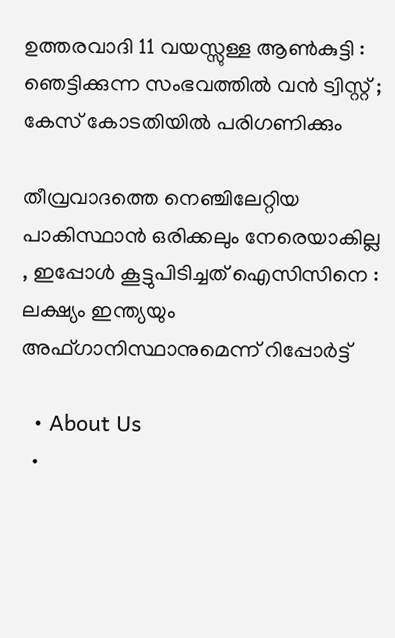ഉത്തരവാദി 11 വയസ്സുള്ള ആൺകുട്ടി : ഞെട്ടിക്കുന്ന സംഭവത്തിൽ വൻ ട്വിസ്റ്റ് ; കേസ് കോടതിയിൽ പരിഗണിക്കും

തീവ്രവാദത്തെ നെഞ്ചിലേറ്റിയ പാകിസ്ഥാൻ ഒരിക്കലും നേരെയാകില്ല , ഇപ്പോൾ കൂട്ടുപിടിച്ചത് ഐസിസിനെ : ലക്ഷ്യം ഇന്ത്യയും അഫ്ഗാനിസ്ഥാനുമെന്ന് റിപ്പോർട്ട്

  • About Us
  •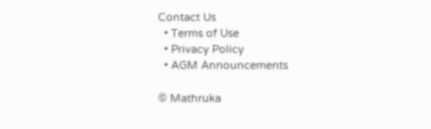Contact Us
  • Terms of Use
  • Privacy Policy
  • AGM Announcements

© Mathruka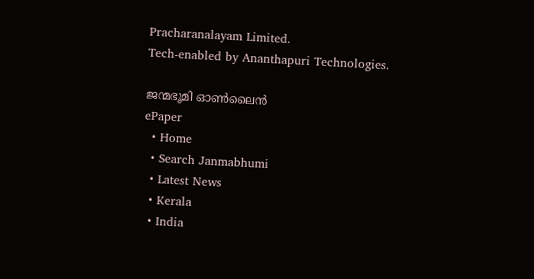Pracharanalayam Limited.
Tech-enabled by Ananthapuri Technologies.

ജന്മഭൂമി ഓണ്‍ലൈന്‍
ePaper
  • Home
  • Search Janmabhumi
  • Latest News
  • Kerala
  • India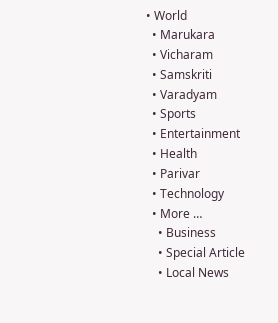• World
  • Marukara
  • Vicharam
  • Samskriti
  • Varadyam
  • Sports
  • Entertainment
  • Health
  • Parivar
  • Technology
  • More …
    • Business
    • Special Article
    • Local News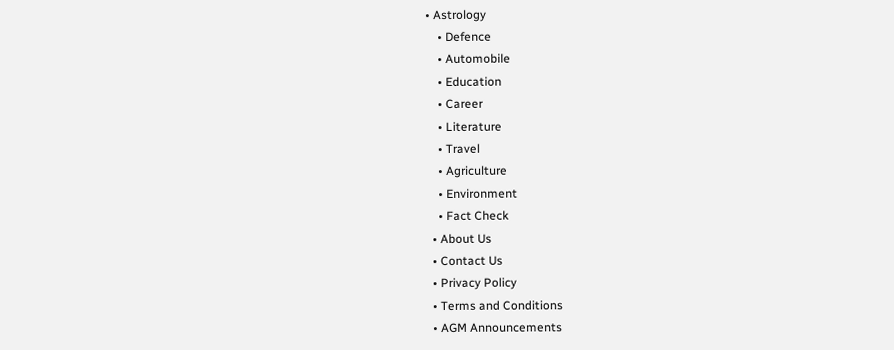• Astrology
    • Defence
    • Automobile
    • Education
    • Career
    • Literature
    • Travel
    • Agriculture
    • Environment
    • Fact Check
  • About Us
  • Contact Us
  • Privacy Policy
  • Terms and Conditions
  • AGM Announcements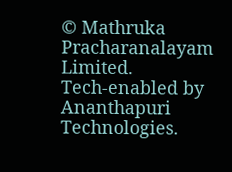© Mathruka Pracharanalayam Limited.
Tech-enabled by Ananthapuri Technologies.